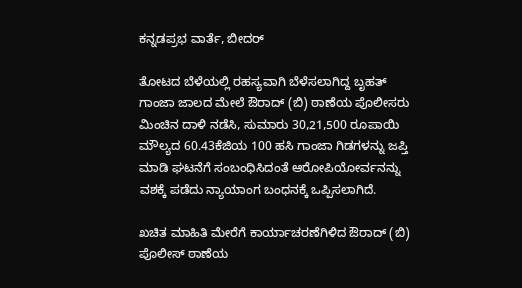ಕನ್ನಡಪ್ರಭ ವಾರ್ತೆ, ಬೀದರ್‌

ತೋಟದ ಬೆಳೆಯಲ್ಲಿ ರಹಸ್ಯವಾಗಿ ಬೆಳೆಸಲಾಗಿದ್ದ ಬೃಹತ್‌ ಗಾಂಜಾ ಜಾಲದ ಮೇಲೆ ಔರಾದ್‌ (ಬಿ) ಠಾಣೆಯ ಪೊಲೀಸರು ಮಿಂಚಿನ ದಾಳಿ ನಡೆಸಿ, ಸುಮಾರು 30,21,500 ರೂಪಾಯಿ ಮೌಲ್ಯದ 60.43ಕೆಜಿಯ 100 ಹಸಿ ಗಾಂಜಾ ಗಿಡಗಳನ್ನು ಜಪ್ತಿ ಮಾಡಿ ಘಟನೆಗೆ ಸಂಬಂಧಿಸಿದಂತೆ ಆರೋಪಿಯೋರ್ವನನ್ನು ವಶಕ್ಕೆ ಪಡೆದು ನ್ಯಾಯಾಂಗ ಬಂಧನಕ್ಕೆ ಒಪ್ಪಿಸಲಾಗಿದೆ.

ಖಚಿತ ಮಾಹಿತಿ ಮೇರೆಗೆ ಕಾರ್ಯಾಚರಣೆಗಿಳಿದ ಔರಾದ್‌ (ಬಿ) ಪೊಲೀಸ್‌ ಠಾಣೆಯ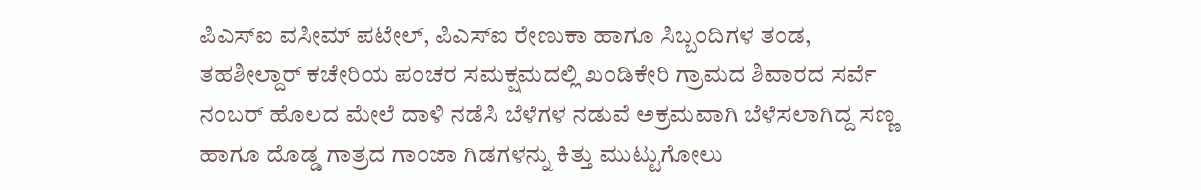ಪಿಎಸ್‌ಐ ವಸೀಮ್‌ ಪಟೇಲ್‌, ಪಿಎಸ್‌ಐ ರೇಣುಕಾ ಹಾಗೂ ಸಿಬ್ಬಂದಿಗಳ ತಂಡ, ತಹಶೀಲ್ದಾರ್‌ ಕಚೇರಿಯ ಪಂಚರ ಸಮಕ್ಷಮದಲ್ಲಿ ಖಂಡಿಕೇರಿ ಗ್ರಾಮದ ಶಿವಾರದ ಸರ್ವೆ ನಂಬರ್ ಹೊಲದ ಮೇಲೆ ದಾಳಿ ನಡೆಸಿ ಬೆಳೆಗಳ ನಡುವೆ ಅಕ್ರಮವಾಗಿ ಬೆಳೆಸಲಾಗಿದ್ದ ಸಣ್ಣ ಹಾಗೂ ದೊಡ್ಡ ಗಾತ್ರದ ಗಾಂಜಾ ಗಿಡಗಳನ್ನು ಕಿತ್ತು ಮುಟ್ಟುಗೋಲು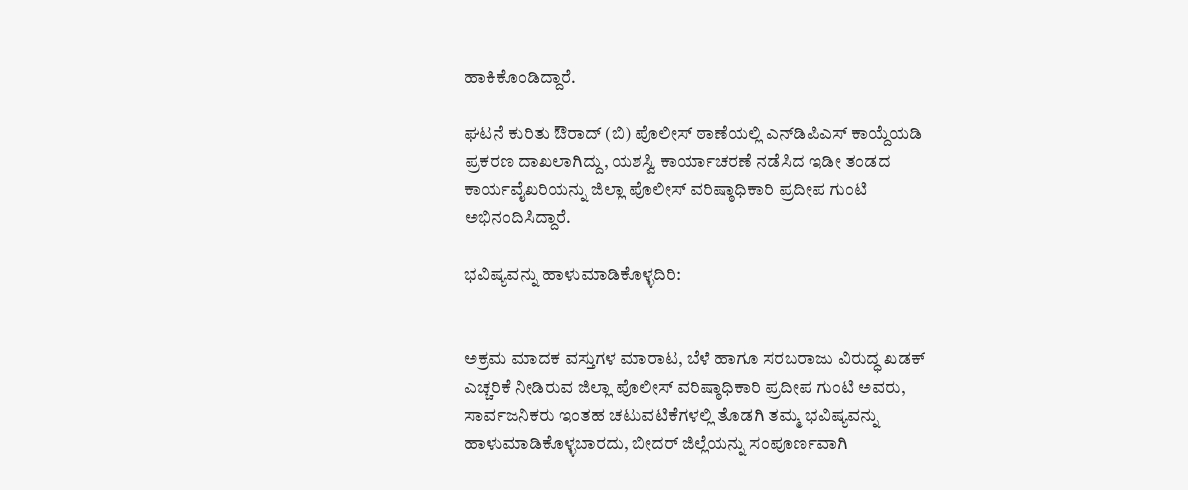ಹಾಕಿಕೊಂಡಿದ್ದಾರೆ.

ಘಟನೆ ಕುರಿತು ಔರಾದ್‌ (ಬಿ) ಪೊಲೀಸ್‌ ಠಾಣೆಯಲ್ಲಿ ಎನ್‌ಡಿಪಿಎಸ್‌ ಕಾಯ್ದೆಯಡಿ ಪ್ರಕರಣ ದಾಖಲಾಗಿದ್ದು, ಯಶಸ್ವಿ ಕಾರ್ಯಾಚರಣೆ ನಡೆಸಿದ ಇಡೀ ತಂಡದ ಕಾರ್ಯವೈಖರಿಯನ್ನು ಜಿಲ್ಲಾ ಪೊಲೀಸ್‌ ವರಿಷ್ಠಾಧಿಕಾರಿ ಪ್ರದೀಪ ಗುಂಟಿ ಅಭಿನಂದಿಸಿದ್ದಾರೆ.

ಭವಿಷ್ಯವನ್ನು ಹಾಳುಮಾಡಿಕೊಳ್ಳದಿರಿ:


ಅಕ್ರಮ ಮಾದಕ ವಸ್ತುಗಳ ಮಾರಾಟ, ಬೆಳೆ ಹಾಗೂ ಸರಬರಾಜು ವಿರುದ್ಧ ಖಡಕ್‌ ಎಚ್ಚರಿಕೆ ನೀಡಿರುವ ಜಿಲ್ಲಾ ಪೊಲೀಸ್‌ ವರಿಷ್ಠಾಧಿಕಾರಿ ಪ್ರದೀಪ ಗುಂಟಿ ಅವರು, ಸಾರ್ವಜನಿಕರು ಇಂತಹ ಚಟುವಟಿಕೆಗಳಲ್ಲಿ ತೊಡಗಿ ತಮ್ಮ ಭವಿಷ್ಯವನ್ನು ಹಾಳುಮಾಡಿಕೊಳ್ಳಬಾರದು, ಬೀದರ್‌ ಜಿಲ್ಲೆಯನ್ನು ಸಂಪೂರ್ಣವಾಗಿ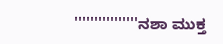''''''''''''''''ನಶಾ ಮುಕ್ತ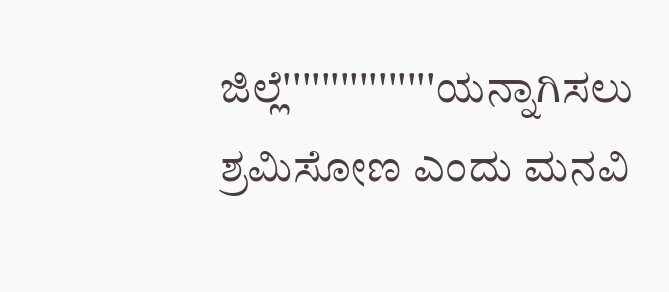ಜಿಲ್ಲೆ''''''''''''''''ಯನ್ನಾಗಿಸಲು ಶ್ರಮಿಸೋಣ ಎಂದು ಮನವಿ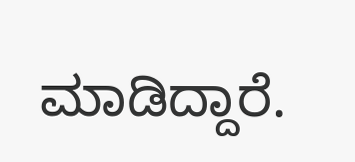ಮಾಡಿದ್ದಾರೆ.